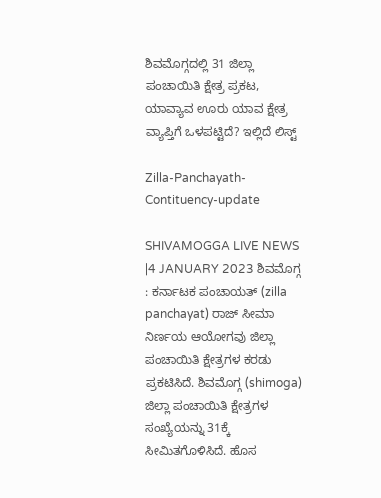ಶಿವಮೊಗ್ಗದಲ್ಲಿ 31 ಜಿಲ್ಲಾ ಪಂಚಾಯಿತಿ ಕ್ಷೇತ್ರ ಪ್ರಕಟ, ಯಾವ್ಯಾವ ಊರು ಯಾವ ಕ್ಷೇತ್ರ ವ್ಯಾಪ್ತಿಗೆ ಒಳಪಟ್ಟಿದೆ? ಇಲ್ಲಿದೆ ಲಿಸ್ಟ್

Zilla-Panchayath-Contituency-update

SHIVAMOGGA LIVE NEWS |4 JANUARY 2023 ಶಿವಮೊಗ್ಗ : ಕರ್ನಾಟಕ ಪಂಚಾಯತ್ (zilla panchayat) ರಾಜ್ ಸೀಮಾ ನಿರ್ಣಯ ಆಯೋಗವು ಜಿಲ್ಲಾ ಪಂಚಾಯಿತಿ ಕ್ಷೇತ್ರಗಳ ಕರಡು ಪ್ರಕಟಿಸಿದೆ. ಶಿವಮೊಗ್ಗ (shimoga) ಜಿಲ್ಲಾ ಪಂಚಾಯಿತಿ ಕ್ಷೇತ್ರಗಳ ಸಂಖ್ಯೆಯನ್ನು 31ಕ್ಕೆ ಸೀಮಿತಗೊಳಿಸಿದೆ. ಹೊಸ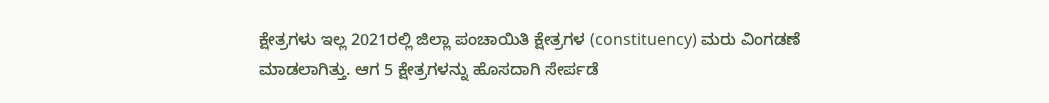ಕ್ಷೇತ್ರಗಳು ಇಲ್ಲ 2021ರಲ್ಲಿ ಜಿಲ್ಲಾ ಪಂಚಾಯಿತಿ ಕ್ಷೇತ್ರಗಳ (constituency) ಮರು ವಿಂಗಡಣೆ ಮಾಡಲಾಗಿತ್ತು. ಆಗ 5 ಕ್ಷೇತ್ರಗಳನ್ನು ಹೊಸದಾಗಿ ಸೇರ್ಪಡೆ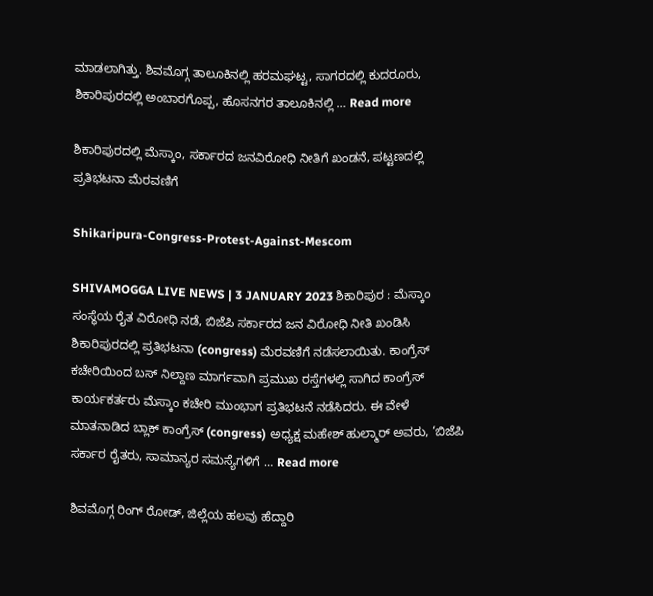ಮಾಡಲಾಗಿತ್ತು. ಶಿವಮೊಗ್ಗ ತಾಲೂಕಿನಲ್ಲಿ ಹರಮಘಟ್ಟ, ಸಾಗರದಲ್ಲಿ ಕುದರೂರು, ಶಿಕಾರಿಪುರದಲ್ಲಿ ಅಂಬಾರಗೊಪ್ಪ, ಹೊಸನಗರ ತಾಲೂಕಿನಲ್ಲಿ … Read more

ಶಿಕಾರಿಪುರದಲ್ಲಿ ಮೆಸ್ಕಾಂ, ಸರ್ಕಾರದ ಜನವಿರೋಧಿ ನೀತಿಗೆ ಖಂಡನೆ, ಪಟ್ಟಣದಲ್ಲಿ ಪ್ರತಿಭಟನಾ ಮೆರವಣಿಗೆ

Shikaripura-Congress-Protest-Against-Mescom

SHIVAMOGGA LIVE NEWS | 3 JANUARY 2023 ಶಿಕಾರಿಪುರ : ಮೆಸ್ಕಾಂ ಸಂಸ್ಥೆಯ ರೈತ ವಿರೋಧಿ ನಡೆ, ಬಿಜೆಪಿ ಸರ್ಕಾರದ ಜನ ವಿರೋಧಿ ನೀತಿ ಖಂಡಿಸಿ ಶಿಕಾರಿಪುರದಲ್ಲಿ ಪ್ರತಿಭಟನಾ (congress) ಮೆರವಣಿಗೆ ನಡೆಸಲಾಯಿತು. ಕಾಂಗ್ರೆಸ್ ಕಚೇರಿಯಿಂದ ಬಸ್ ನಿಲ್ದಾಣ ಮಾರ್ಗವಾಗಿ ಪ್ರಮುಖ ರಸ್ತೆಗಳಲ್ಲಿ ಸಾಗಿದ ಕಾಂಗ್ರೆಸ್ ಕಾರ್ಯಕರ್ತರು ಮೆಸ್ಕಾಂ ಕಚೇರಿ ಮುಂಭಾಗ ಪ್ರತಿಭಟನೆ ನಡೆಸಿದರು. ಈ ವೇಳೆ ಮಾತನಾಡಿದ ಬ್ಲಾಕ್ ಕಾಂಗ್ರೆಸ್ (congress) ಅಧ್ಯಕ್ಷ ಮಹೇಶ್ ಹುಲ್ಮಾರ್ ಅವರು, ‘ಬಿಜೆಪಿ ಸರ್ಕಾರ ರೈತರು, ಸಾಮಾನ್ಯರ ಸಮಸ್ಯೆಗಳಿಗೆ … Read more

ಶಿವಮೊಗ್ಗ ರಿಂಗ್ ರೋಡ್, ಜಿಲ್ಲೆಯ ಹಲವು ಹೆದ್ದಾರಿ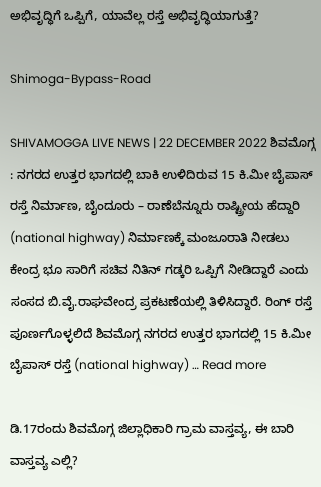ಅಭಿವೃದ್ಧಿಗೆ ಒಪ್ಪಿಗೆ, ಯಾವೆಲ್ಲ ರಸ್ತೆ ಅಭಿವೃದ್ಧಿಯಾಗುತ್ತೆ?

Shimoga-Bypass-Road

SHIVAMOGGA LIVE NEWS | 22 DECEMBER 2022 ಶಿವಮೊಗ್ಗ : ನಗರದ ಉತ್ತರ ಭಾಗದಲ್ಲಿ ಬಾಕಿ ಉಳಿದಿರುವ 15 ಕಿ.ಮೀ ಬೈಪಾಸ್ ರಸ್ತೆ ನಿರ್ಮಾಣ, ಬೈಂದೂರು – ರಾಣೆಬೆನ್ನೂರು ರಾಷ್ಟ್ರೀಯ ಹೆದ್ದಾರಿ (national highway) ನಿರ್ಮಾಣಕ್ಕೆ ಮಂಜೂರಾತಿ ನೀಡಲು ಕೇಂದ್ರ ಭೂ ಸಾರಿಗೆ ಸಚಿವ ನಿತಿನ್ ಗಡ್ಕರಿ ಒಪ್ಪಿಗೆ ನೀಡಿದ್ದಾರೆ ಎಂದು ಸಂಸದ ಬಿ.ವೈ.ರಾಘವೇಂದ್ರ ಪ್ರಕಟಣೆಯಲ್ಲಿ ತಿಳಿಸಿದ್ದಾರೆ. ರಿಂಗ್ ರಸ್ತೆ ಪೂರ್ಣಗೊಳ್ಳಲಿದೆ ಶಿವಮೊಗ್ಗ ನಗರದ ಉತ್ತರ ಭಾಗದಲ್ಲಿ 15 ಕಿ.ಮೀ ಬೈಪಾಸ್ ರಸ್ತೆ (national highway) … Read more

ಡಿ.17ರಂದು ಶಿವಮೊಗ್ಗ ಜಿಲ್ಲಾಧಿಕಾರಿ ಗ್ರಾಮ ವಾಸ್ತವ್ಯ, ಈ ಬಾರಿ ವಾಸ್ತವ್ಯ ಎಲ್ಲಿ?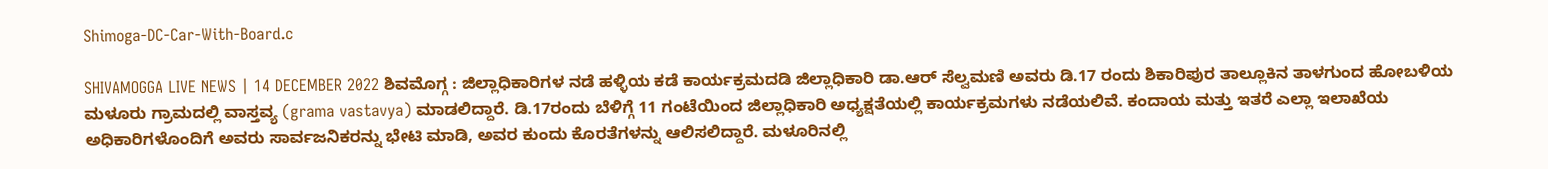Shimoga-DC-Car-With-Board.c

SHIVAMOGGA LIVE NEWS | 14 DECEMBER 2022 ಶಿವಮೊಗ್ಗ : ಜಿಲ್ಲಾಧಿಕಾರಿಗಳ ನಡೆ ಹಳ್ಳಿಯ ಕಡೆ ಕಾರ್ಯಕ್ರಮದಡಿ ಜಿಲ್ಲಾಧಿಕಾರಿ ಡಾ.ಆರ್ ಸೆಲ್ವಮಣಿ ಅವರು ಡಿ.17 ರಂದು ಶಿಕಾರಿಪುರ ತಾಲ್ಲೂಕಿನ ತಾಳಗುಂದ ಹೋಬಳಿಯ ಮಳೂರು ಗ್ರಾಮದಲ್ಲಿ ವಾಸ್ತವ್ಯ (grama vastavya) ಮಾಡಲಿದ್ದಾರೆ. ಡಿ.17ರಂದು ಬೆಳಿಗ್ಗೆ 11 ಗಂಟೆಯಿಂದ ಜಿಲ್ಲಾಧಿಕಾರಿ ಅಧ್ಯಕ್ಷತೆಯಲ್ಲಿ ಕಾರ್ಯಕ್ರಮಗಳು ನಡೆಯಲಿವೆ. ಕಂದಾಯ ಮತ್ತು ಇತರೆ ಎಲ್ಲಾ ಇಲಾಖೆಯ ಅಧಿಕಾರಿಗಳೊಂದಿಗೆ ಅವರು ಸಾರ್ವಜನಿಕರನ್ನು ಭೇಟಿ ಮಾಡಿ, ಅವರ ಕುಂದು ಕೊರತೆಗಳನ್ನು ಆಲಿಸಲಿದ್ದಾರೆ. ಮಳೂರಿನಲ್ಲಿ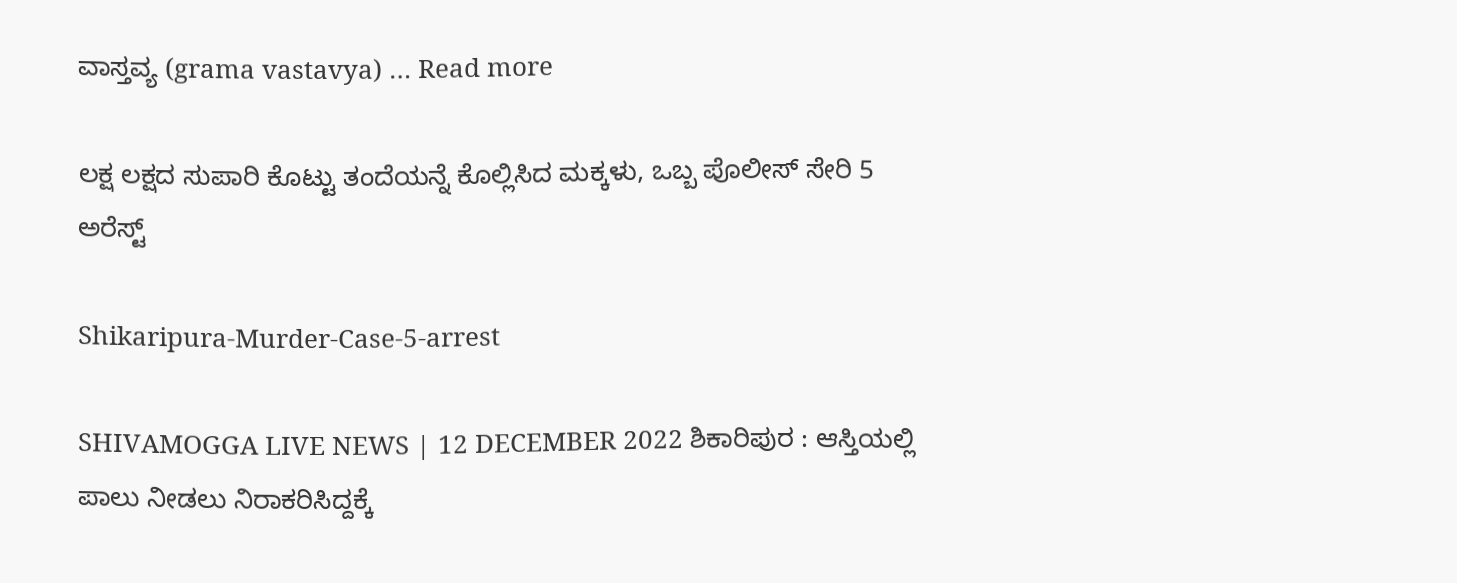ವಾಸ್ತವ್ಯ (grama vastavya) … Read more

ಲಕ್ಷ ಲಕ್ಷದ ಸುಪಾರಿ ಕೊಟ್ಟು ತಂದೆಯನ್ನೆ ಕೊಲ್ಲಿಸಿದ ಮಕ್ಕಳು, ಒಬ್ಬ ಪೊಲೀಸ್ ಸೇರಿ 5 ಅರೆಸ್ಟ್

Shikaripura-Murder-Case-5-arrest

SHIVAMOGGA LIVE NEWS | 12 DECEMBER 2022 ಶಿಕಾರಿಪುರ : ಆಸ್ತಿಯಲ್ಲಿ ಪಾಲು ನೀಡಲು ನಿರಾಕರಿಸಿದ್ದಕ್ಕೆ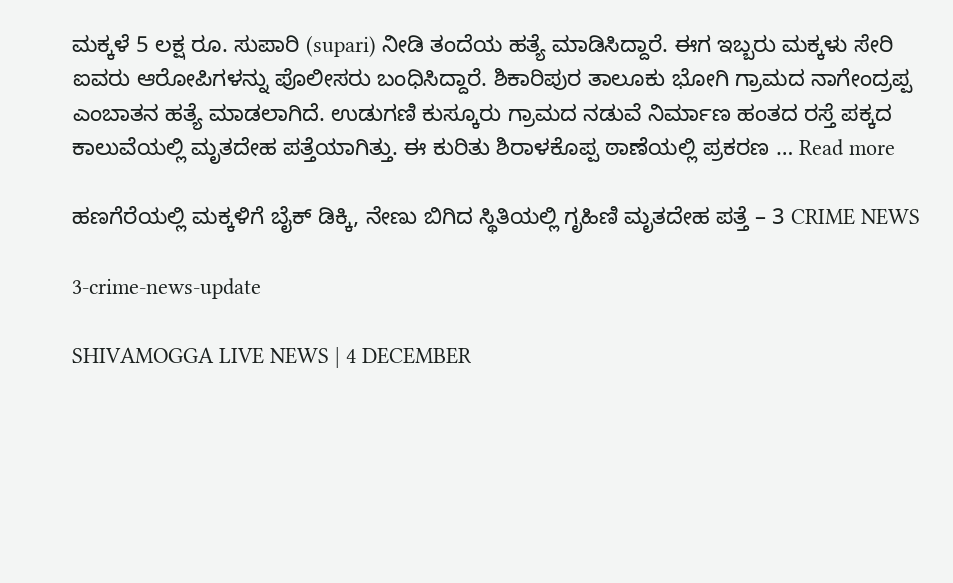ಮಕ್ಕಳೆ 5 ಲಕ್ಷ ರೂ. ಸುಪಾರಿ (supari) ನೀಡಿ ತಂದೆಯ ಹತ್ಯೆ ಮಾಡಿಸಿದ್ದಾರೆ. ಈಗ ಇಬ್ಬರು ಮಕ್ಕಳು ಸೇರಿ ಐವರು ಆರೋಪಿಗಳನ್ನು ಪೊಲೀಸರು ಬಂಧಿಸಿದ್ದಾರೆ. ಶಿಕಾರಿಪುರ ತಾಲೂಕು ಭೋಗಿ ಗ್ರಾಮದ ನಾಗೇಂದ್ರಪ್ಪ ಎಂಬಾತನ ಹತ್ಯೆ ಮಾಡಲಾಗಿದೆ. ಉಡುಗಣಿ ಕುಸ್ಕೂರು ಗ್ರಾಮದ ನಡುವೆ ನಿರ್ಮಾಣ ಹಂತದ ರಸ್ತೆ ಪಕ್ಕದ ಕಾಲುವೆಯಲ್ಲಿ ಮೃತದೇಹ ಪತ್ತೆಯಾಗಿತ್ತು. ಈ ಕುರಿತು ಶಿರಾಳಕೊಪ್ಪ ಠಾಣೆಯಲ್ಲಿ ಪ್ರಕರಣ … Read more

ಹಣಗೆರೆಯಲ್ಲಿ ಮಕ್ಕಳಿಗೆ ಬೈಕ್ ಡಿಕ್ಕಿ, ನೇಣು ಬಿಗಿದ ಸ್ಥಿತಿಯಲ್ಲಿ ಗೃಹಿಣಿ ಮೃತದೇಹ ಪತ್ತೆ – 3 CRIME NEWS

3-crime-news-update

SHIVAMOGGA LIVE NEWS | 4 DECEMBER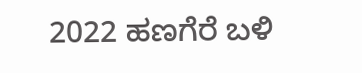2022 ಹಣಗೆರೆ ಬಳಿ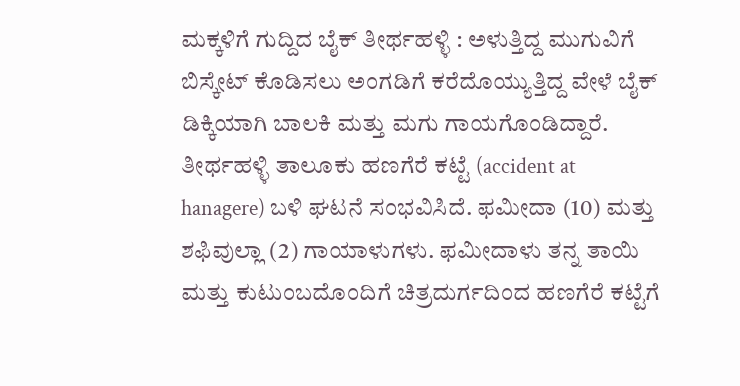ಮಕ್ಕಳಿಗೆ ಗುದ್ದಿದ ಬೈಕ್ ತೀರ್ಥಹಳ್ಳಿ : ಅಳುತ್ತಿದ್ದ ಮುಗುವಿಗೆ ಬಿಸ್ಕೇಟ್ ಕೊಡಿಸಲು ಅಂಗಡಿಗೆ ಕರೆದೊಯ್ಯುತ್ತಿದ್ದ ವೇಳೆ ಬೈಕ್ ಡಿಕ್ಕಿಯಾಗಿ ಬಾಲಕಿ ಮತ್ತು ಮಗು ಗಾಯಗೊಂಡಿದ್ದಾರೆ. ತೀರ್ಥಹಳ್ಳಿ ತಾಲೂಕು ಹಣಗೆರೆ ಕಟ್ಟೆ (accident at hanagere) ಬಳಿ ಘಟನೆ ಸಂಭವಿಸಿದೆ. ಫಮೀದಾ (10) ಮತ್ತು ಶಫಿವುಲ್ಲಾ (2) ಗಾಯಾಳುಗಳು. ಫಮೀದಾಳು ತನ್ನ ತಾಯಿ ಮತ್ತು ಕುಟುಂಬದೊಂದಿಗೆ ಚಿತ್ರದುರ್ಗದಿಂದ ಹಣಗೆರೆ ಕಟ್ಟೆಗೆ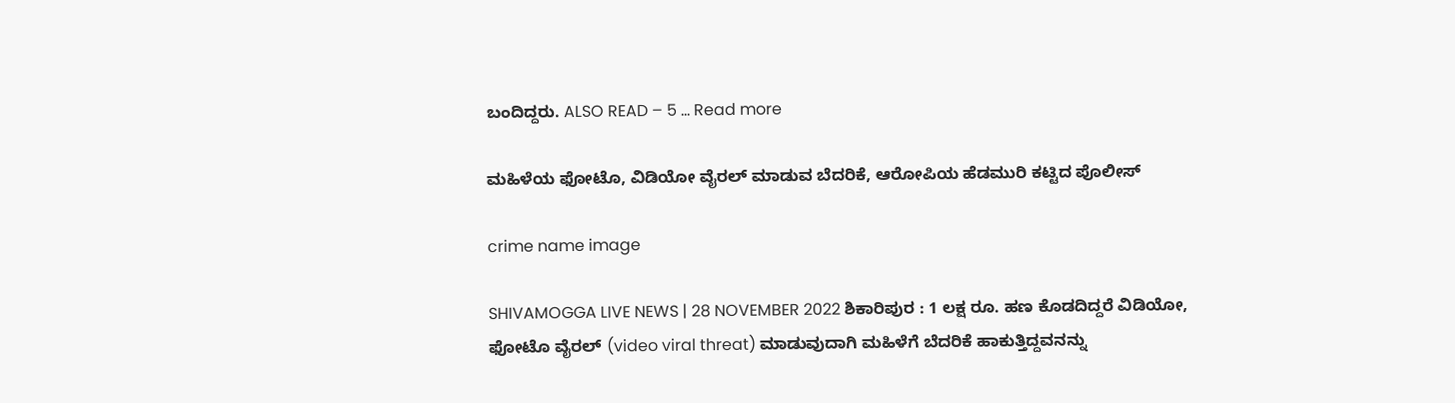ಬಂದಿದ್ದರು. ALSO READ – 5 … Read more

ಮಹಿಳೆಯ ಫೋಟೊ, ವಿಡಿಯೋ ವೈರಲ್ ಮಾಡುವ ಬೆದರಿಕೆ, ಆರೋಪಿಯ ಹೆಡಮುರಿ ಕಟ್ಟಿದ ಪೊಲೀಸ್

crime name image

SHIVAMOGGA LIVE NEWS | 28 NOVEMBER 2022 ಶಿಕಾರಿಪುರ : 1 ಲಕ್ಷ ರೂ. ಹಣ ಕೊಡದಿದ್ದರೆ ವಿಡಿಯೋ, ಫೋಟೊ ವೈರಲ್ (video viral threat) ಮಾಡುವುದಾಗಿ ಮಹಿಳೆಗೆ ಬೆದರಿಕೆ ಹಾಕುತ್ತಿದ್ದವನನ್ನು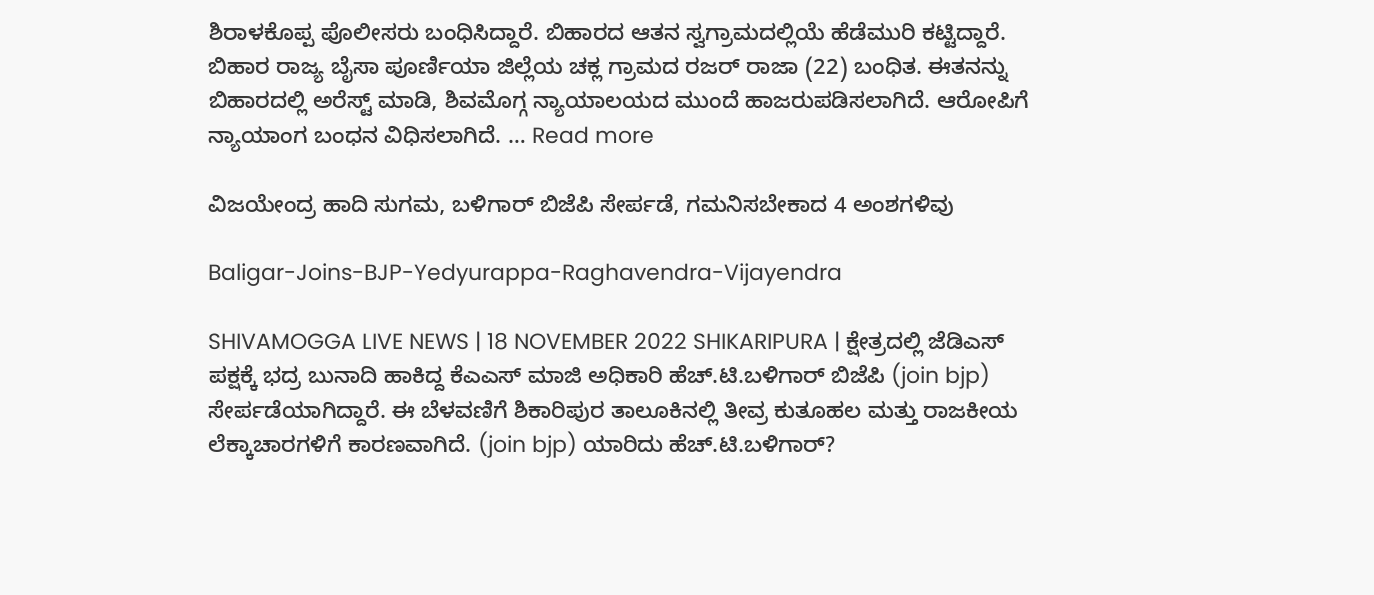ಶಿರಾಳಕೊಪ್ಪ ಪೊಲೀಸರು ಬಂಧಿಸಿದ್ದಾರೆ. ಬಿಹಾರದ ಆತನ ಸ್ವಗ್ರಾಮದಲ್ಲಿಯೆ ಹೆಡೆಮುರಿ ಕಟ್ಟಿದ್ದಾರೆ. ಬಿಹಾರ ರಾಜ್ಯ ಬೈಸಾ ಪೂರ್ಣಿಯಾ ಜಿಲ್ಲೆಯ ಚಕ್ಲ ಗ್ರಾಮದ ರಜರ್ ರಾಜಾ (22) ಬಂಧಿತ. ಈತನನ್ನು ಬಿಹಾರದಲ್ಲಿ ಅರೆಸ್ಟ್ ಮಾಡಿ, ಶಿವಮೊಗ್ಗ ನ್ಯಾಯಾಲಯದ ಮುಂದೆ ಹಾಜರುಪಡಿಸಲಾಗಿದೆ. ಆರೋಪಿಗೆ ನ್ಯಾಯಾಂಗ ಬಂಧನ ವಿಧಿಸಲಾಗಿದೆ. … Read more

ವಿಜಯೇಂದ್ರ ಹಾದಿ ಸುಗಮ, ಬಳಿಗಾರ್ ಬಿಜೆಪಿ ಸೇರ್ಪಡೆ, ಗಮನಿಸಬೇಕಾದ 4 ಅಂಶಗಳಿವು

Baligar-Joins-BJP-Yedyurappa-Raghavendra-Vijayendra

SHIVAMOGGA LIVE NEWS | 18 NOVEMBER 2022 SHIKARIPURA | ಕ್ಷೇತ್ರದಲ್ಲಿ ಜೆಡಿಎಸ್ ಪಕ್ಷಕ್ಕೆ ಭದ್ರ ಬುನಾದಿ ಹಾಕಿದ್ದ ಕೆಎಎಸ್ ಮಾಜಿ ಅಧಿಕಾರಿ ಹೆಚ್.ಟಿ.ಬಳಿಗಾರ್ ಬಿಜೆಪಿ (join bjp) ಸೇರ್ಪಡೆಯಾಗಿದ್ದಾರೆ. ಈ ಬೆಳವಣಿಗೆ ಶಿಕಾರಿಪುರ ತಾಲೂಕಿನಲ್ಲಿ ತೀವ್ರ ಕುತೂಹಲ ಮತ್ತು ರಾಜಕೀಯ ಲೆಕ್ಕಾಚಾರಗಳಿಗೆ ಕಾರಣವಾಗಿದೆ. (join bjp) ಯಾರಿದು ಹೆಚ್.ಟಿ.ಬಳಿಗಾರ್?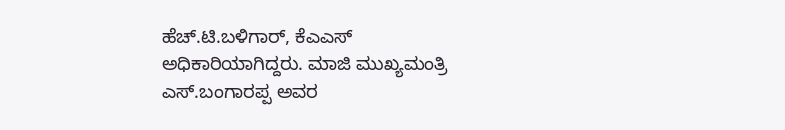ಹೆಚ್.ಟಿ.ಬಳಿಗಾರ್, ಕೆಎಎಸ್ ಅಧಿಕಾರಿಯಾಗಿದ್ದರು. ಮಾಜಿ ಮುಖ್ಯಮಂತ್ರಿ ಎಸ್.ಬಂಗಾರಪ್ಪ ಅವರ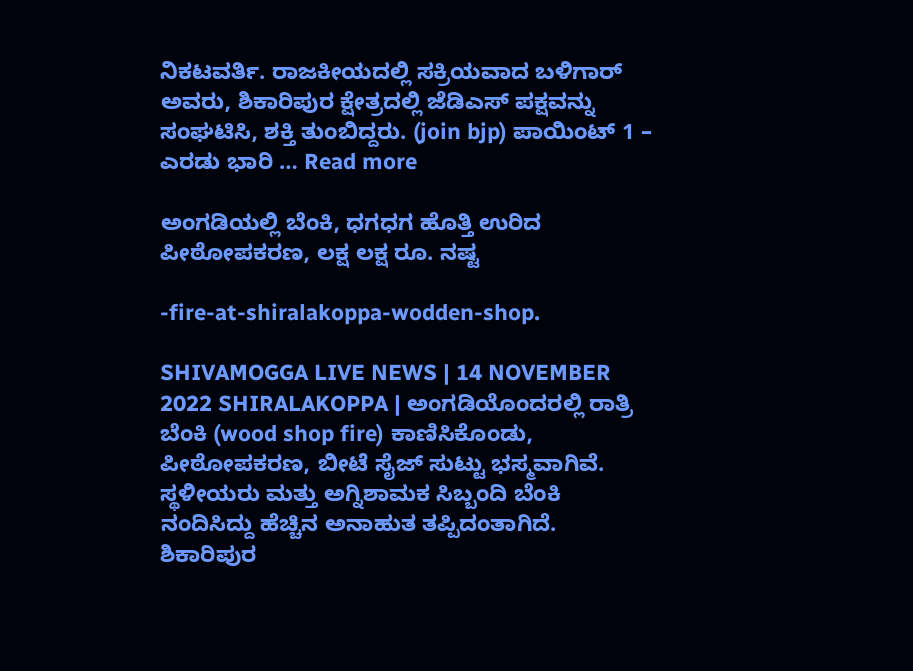ನಿಕಟವರ್ತಿ. ರಾಜಕೀಯದಲ್ಲಿ ಸಕ್ರಿಯವಾದ ಬಳಿಗಾರ್ ಅವರು, ಶಿಕಾರಿಪುರ ಕ್ಷೇತ್ರದಲ್ಲಿ ಜೆಡಿಎಸ್ ಪಕ್ಷವನ್ನು ಸಂಘಟಿಸಿ, ಶಕ್ತಿ ತುಂಬಿದ್ದರು. (join bjp) ಪಾಯಿಂಟ್ 1 – ಎರಡು ಭಾರಿ … Read more

ಅಂಗಡಿಯಲ್ಲಿ ಬೆಂಕಿ, ಧಗಧಗ ಹೊತ್ತಿ ಉರಿದ ಪೀಠೋಪಕರಣ, ಲಕ್ಷ ಲಕ್ಷ ರೂ. ನಷ್ಟ

-fire-at-shiralakoppa-wodden-shop.

SHIVAMOGGA LIVE NEWS | 14 NOVEMBER 2022 SHIRALAKOPPA | ಅಂಗಡಿಯೊಂದರಲ್ಲಿ ರಾತ್ರಿ ಬೆಂಕಿ (wood shop fire) ಕಾಣಿಸಿಕೊಂಡು, ಪೀಠೋಪಕರಣ, ಬೀಟೆ ಸೈಜ್ ಸುಟ್ಟು ಭಸ್ಮವಾಗಿವೆ. ಸ್ಥಳೀಯರು ಮತ್ತು ಅಗ್ನಿಶಾಮಕ ಸಿಬ್ಬಂದಿ ಬೆಂಕಿ ನಂದಿಸಿದ್ದು ಹೆಚ್ಚಿನ ಅನಾಹುತ ತಪ್ಪಿದಂತಾಗಿದೆ. ಶಿಕಾರಿಪುರ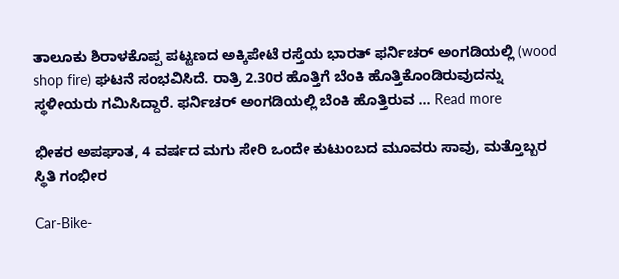ತಾಲೂಕು ಶಿರಾಳಕೊಪ್ಪ ಪಟ್ಟಣದ ಅಕ್ಕಿಪೇಟೆ ರಸ್ತೆಯ ಭಾರತ್ ಫರ್ನಿಚರ್ ಅಂಗಡಿಯಲ್ಲಿ (wood shop fire) ಘಟನೆ ಸಂಭವಿಸಿದೆ. ರಾತ್ರಿ 2.30ರ ಹೊತ್ತಿಗೆ ಬೆಂಕಿ ಹೊತ್ತಿಕೊಂಡಿರುವುದನ್ನು ಸ್ಥಳೀಯರು ಗಮಿಸಿದ್ದಾರೆ. ಫರ್ನಿಚರ್ ಅಂಗಡಿಯಲ್ಲಿ ಬೆಂಕಿ ಹೊತ್ತಿರುವ … Read more

ಭೀಕರ ಅಪಘಾತ, 4 ವರ್ಷದ ಮಗು ಸೇರಿ ಒಂದೇ ಕುಟುಂಬದ ಮೂವರು ಸಾವು, ಮತ್ತೊಬ್ಬರ ಸ್ಥಿತಿ ಗಂಭೀರ

Car-Bike-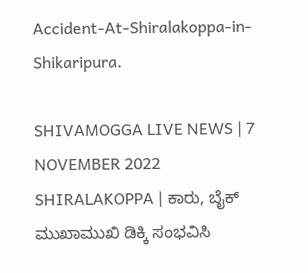Accident-At-Shiralakoppa-in-Shikaripura.

SHIVAMOGGA LIVE NEWS | 7 NOVEMBER 2022 SHIRALAKOPPA | ಕಾರು, ಬೈಕ್ ಮುಖಾಮುಖಿ ಡಿಕ್ಕಿ ಸಂಭವಿಸಿ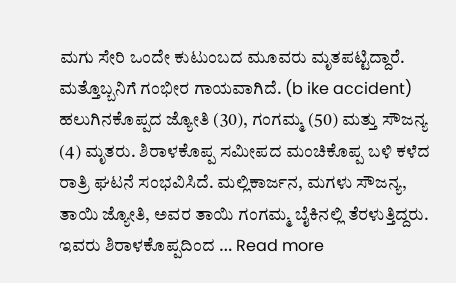ಮಗು ಸೇರಿ ಒಂದೇ ಕುಟುಂಬದ ಮೂವರು ಮೃತಪಟ್ಟಿದ್ದಾರೆ. ಮತ್ತೊಬ್ಬನಿಗೆ ಗಂಭೀರ ಗಾಯವಾಗಿದೆ. (b ike accident) ಹಲುಗಿನಕೊಪ್ಪದ ಜ್ಯೋತಿ (30), ಗಂಗಮ್ಮ (50) ಮತ್ತು ಸೌಜನ್ಯ (4) ಮೃತರು. ಶಿರಾಳಕೊಪ್ಪ ಸಮೀಪದ ಮಂಚಿಕೊಪ್ಪ ಬಳಿ ಕಳೆದ ರಾತ್ರಿ ಘಟನೆ ಸಂಭವಿಸಿದೆ. ಮಲ್ಲಿಕಾರ್ಜನ, ಮಗಳು ಸೌಜನ್ಯ, ತಾಯಿ ಜ್ಯೋತಿ, ಅವರ ತಾಯಿ ಗಂಗಮ್ಮ ಬೈಕಿನಲ್ಲಿ ತೆರಳುತ್ತಿದ್ದರು. ಇವರು ಶಿರಾಳಕೊಪ್ಪದಿಂದ … Read more